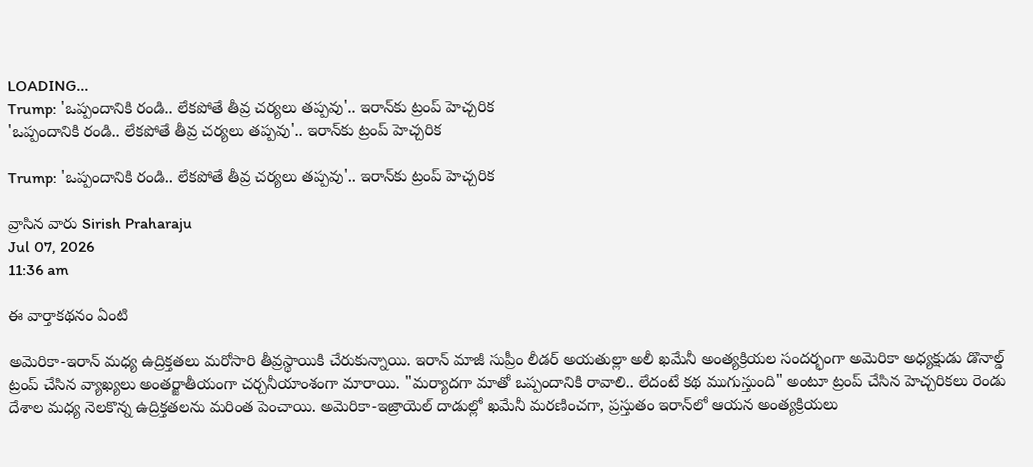LOADING...
Trump: 'ఒప్పందానికి రండి.. లేకపోతే తీవ్ర చర్యలు తప్పవు'.. ఇరాన్‌కు ట్రంప్ హెచ్చరిక
'ఒప్పందానికి రండి.. లేకపోతే తీవ్ర చర్యలు తప్పవు'.. ఇరాన్‌కు ట్రంప్ హెచ్చరిక

Trump: 'ఒప్పందానికి రండి.. లేకపోతే తీవ్ర చర్యలు తప్పవు'.. ఇరాన్‌కు ట్రంప్ హెచ్చరిక

వ్రాసిన వారు Sirish Praharaju
Jul 07, 2026
11:36 am

ఈ వార్తాకథనం ఏంటి

అమెరికా-ఇరాన్ మధ్య ఉద్రిక్తతలు మరోసారి తీవ్రస్థాయికి చేరుకున్నాయి. ఇరాన్ మాజీ సుప్రీం లీడర్ అయతుల్లా అలీ ఖమేనీ అంత్యక్రియల సందర్భంగా అమెరికా అధ్యక్షుడు డొనాల్డ్ ట్రంప్ చేసిన వ్యాఖ్యలు అంతర్జాతీయంగా చర్చనీయాంశంగా మారాయి. "మర్యాదగా మాతో ఒప్పందానికి రావాలి.. లేదంటే కథ ముగుస్తుంది" అంటూ ట్రంప్ చేసిన హెచ్చరికలు రెండు దేశాల మధ్య నెలకొన్న ఉద్రిక్తతలను మరింత పెంచాయి. అమెరికా-ఇజ్రాయెల్ దాడుల్లో ఖమేనీ మరణించగా, ప్రస్తుతం ఇరాన్‌లో ఆయన అంత్యక్రియలు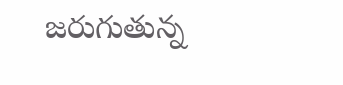జరుగుతున్న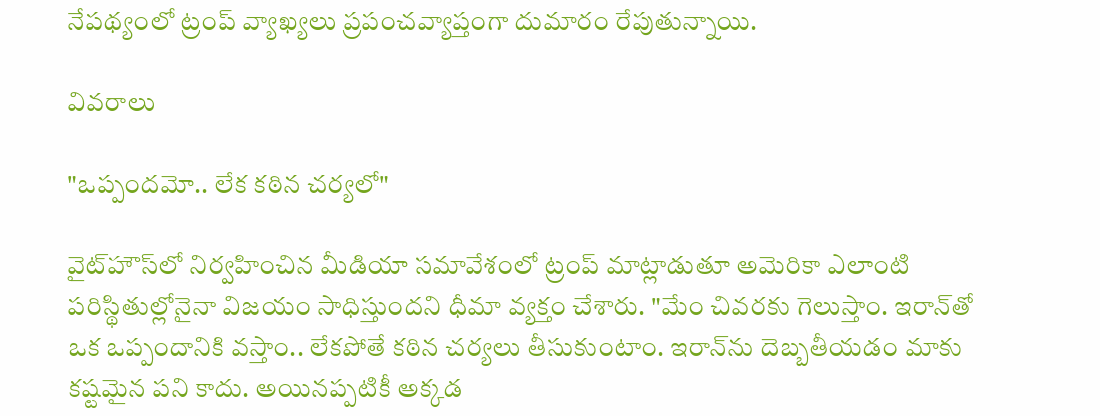నేపథ్యంలో ట్రంప్ వ్యాఖ్యలు ప్రపంచవ్యాప్తంగా దుమారం రేపుతున్నాయి.

వివరాలు

"ఒప్పందమో.. లేక కఠిన చర్యలో"

వైట్‌హౌస్‌లో నిర్వహించిన మీడియా సమావేశంలో ట్రంప్ మాట్లాడుతూ అమెరికా ఎలాంటి పరిస్థితుల్లోనైనా విజయం సాధిస్తుందని ధీమా వ్యక్తం చేశారు. "మేం చివరకు గెలుస్తాం. ఇరాన్‌తో ఒక ఒప్పందానికి వస్తాం.. లేకపోతే కఠిన చర్యలు తీసుకుంటాం. ఇరాన్‌ను దెబ్బతీయడం మాకు కష్టమైన పని కాదు. అయినప్పటికీ అక్కడ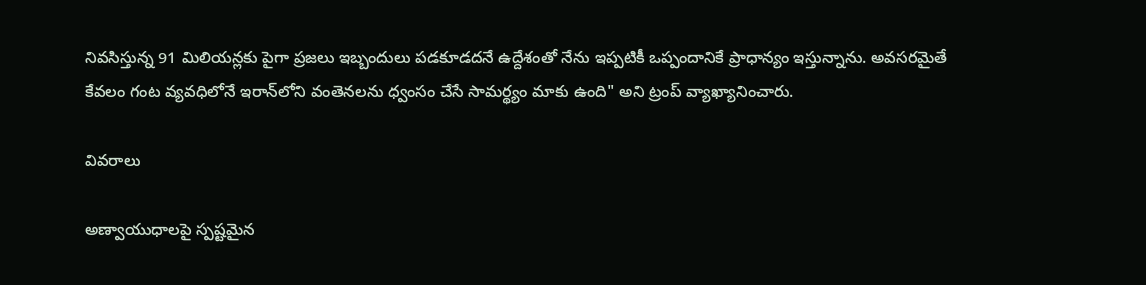నివసిస్తున్న 91 మిలియన్లకు పైగా ప్రజలు ఇబ్బందులు పడకూడదనే ఉద్దేశంతో నేను ఇప్పటికీ ఒప్పందానికే ప్రాధాన్యం ఇస్తున్నాను. అవసరమైతే కేవలం గంట వ్యవధిలోనే ఇరాన్‌లోని వంతెనలను ధ్వంసం చేసే సామర్థ్యం మాకు ఉంది" అని ట్రంప్ వ్యాఖ్యానించారు.

వివరాలు

అణ్వాయుధాలపై స్పష్టమైన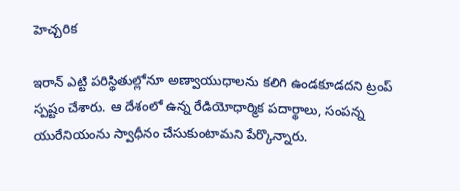హెచ్చరిక

ఇరాన్ ఎట్టి పరిస్థితుల్లోనూ అణ్వాయుధాలను కలిగి ఉండకూడదని ట్రంప్ స్పష్టం చేశారు. ఆ దేశంలో ఉన్న రేడియోధార్మిక పదార్థాలు, సంపన్న యురేనియంను స్వాధీనం చేసుకుంటామని పేర్కొన్నారు.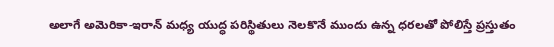అలాగే అమెరికా-ఇరాన్ మధ్య యుద్ధ పరిస్థితులు నెలకొనే ముందు ఉన్న ధరలతో పోలిస్తే ప్రస్తుతం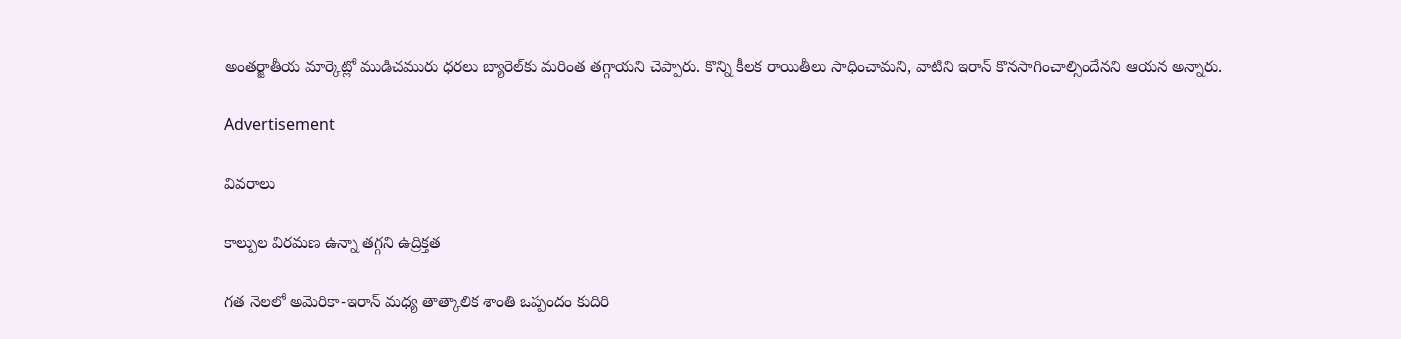అంతర్జాతీయ మార్కెట్లో ముడిచమురు ధరలు బ్యారెల్‌కు మరింత తగ్గాయని చెప్పారు. కొన్ని కీలక రాయితీలు సాధించామని, వాటిని ఇరాన్ కొనసాగించాల్సిందేనని ఆయన అన్నారు.

Advertisement

వివరాలు

కాల్పుల విరమణ ఉన్నా తగ్గని ఉద్రిక్తత

గత నెలలో అమెరికా-ఇరాన్ మధ్య తాత్కాలిక శాంతి ఒప్పందం కుదిరి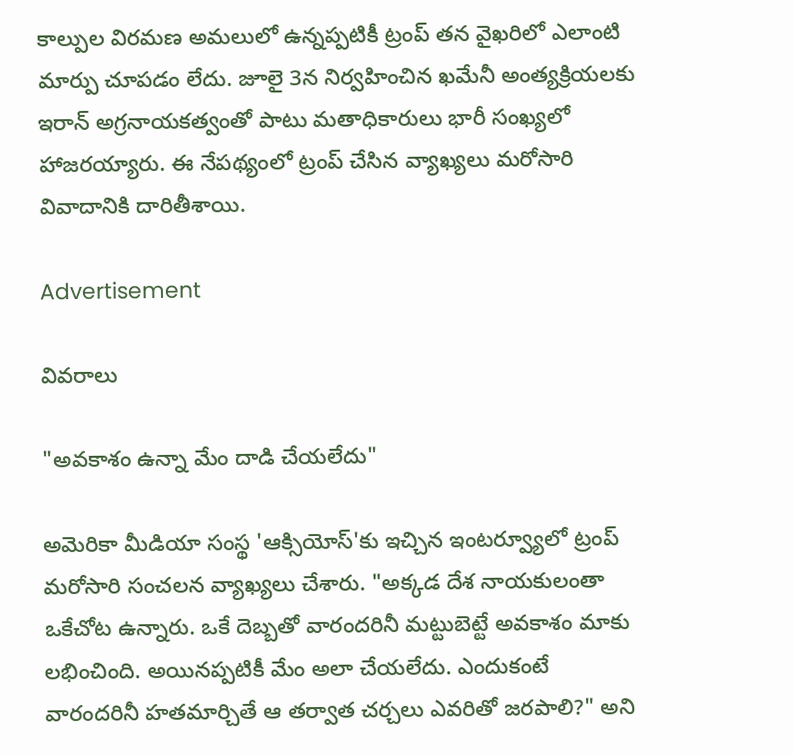కాల్పుల విరమణ అమలులో ఉన్నప్పటికీ ట్రంప్ తన వైఖరిలో ఎలాంటి మార్పు చూపడం లేదు. జూలై 3న నిర్వహించిన ఖమేనీ అంత్యక్రియలకు ఇరాన్ అగ్రనాయకత్వంతో పాటు మతాధికారులు భారీ సంఖ్యలో హాజరయ్యారు. ఈ నేపథ్యంలో ట్రంప్ చేసిన వ్యాఖ్యలు మరోసారి వివాదానికి దారితీశాయి.

Advertisement

వివరాలు

"అవకాశం ఉన్నా మేం దాడి చేయలేదు"

అమెరికా మీడియా సంస్థ 'ఆక్సియోస్'కు ఇచ్చిన ఇంటర్వ్యూలో ట్రంప్ మరోసారి సంచలన వ్యాఖ్యలు చేశారు. "అక్కడ దేశ నాయకులంతా ఒకేచోట ఉన్నారు. ఒకే దెబ్బతో వారందరినీ మట్టుబెట్టే అవకాశం మాకు లభించింది. అయినప్పటికీ మేం అలా చేయలేదు. ఎందుకంటే వారందరినీ హతమార్చితే ఆ తర్వాత చర్చలు ఎవరితో జరపాలి?" అని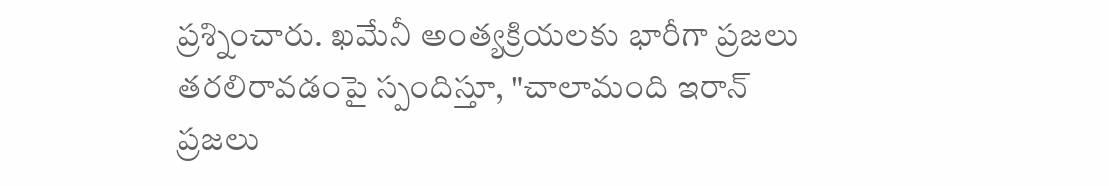ప్రశ్నించారు. ఖమేనీ అంత్యక్రియలకు భారీగా ప్రజలు తరలిరావడంపై స్పందిస్తూ, "చాలామంది ఇరాన్ ప్రజలు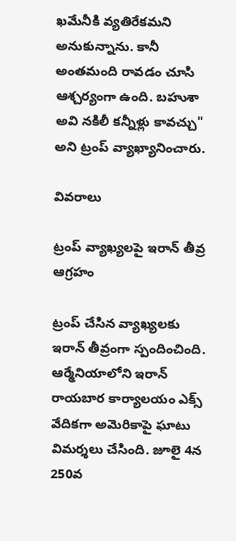ఖమేనీకి వ్యతిరేకమని అనుకున్నాను. కానీ అంతమంది రావడం చూసి ఆశ్చర్యంగా ఉంది. బహుశా అవి నకిలీ కన్నీళ్లు కావచ్చు" అని ట్రంప్ వ్యాఖ్యానించారు.

వివరాలు

ట్రంప్ వ్యాఖ్యలపై ఇరాన్ తీవ్ర ఆగ్రహం

ట్రంప్ చేసిన వ్యాఖ్యలకు ఇరాన్ తీవ్రంగా స్పందించింది. ఆర్మేనియాలోని ఇరాన్ రాయబార కార్యాలయం ఎక్స్ వేదికగా అమెరికాపై ఘాటు విమర్శలు చేసింది. జూలై 4న 250వ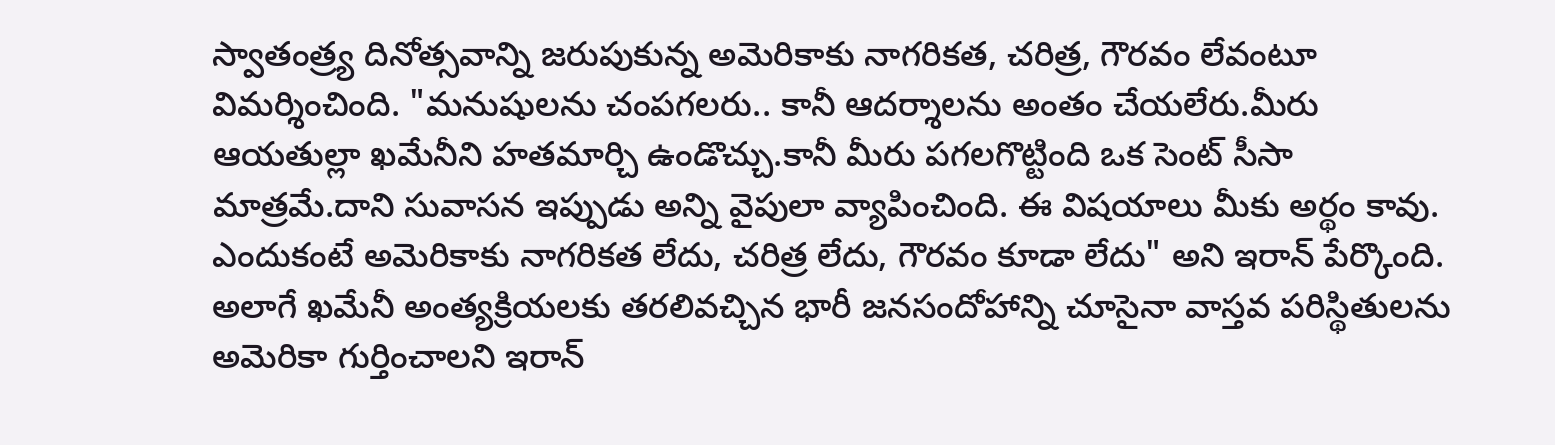స్వాతంత్ర్య దినోత్సవాన్ని జరుపుకున్న అమెరికాకు నాగరికత, చరిత్ర, గౌరవం లేవంటూ విమర్శించింది. "మనుషులను చంపగలరు.. కానీ ఆదర్శాలను అంతం చేయలేరు.మీరు ఆయతుల్లా ఖమేనీని హతమార్చి ఉండొచ్చు.కానీ మీరు పగలగొట్టింది ఒక సెంట్ సీసా మాత్రమే.దాని సువాసన ఇప్పుడు అన్ని వైపులా వ్యాపించింది. ఈ విషయాలు మీకు అర్థం కావు. ఎందుకంటే అమెరికాకు నాగరికత లేదు, చరిత్ర లేదు, గౌరవం కూడా లేదు" అని ఇరాన్ పేర్కొంది. అలాగే ఖమేనీ అంత్యక్రియలకు తరలివచ్చిన భారీ జనసందోహాన్ని చూసైనా వాస్తవ పరిస్థితులను అమెరికా గుర్తించాలని ఇరాన్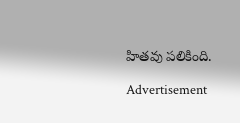హితవు పలికింది.

Advertisement